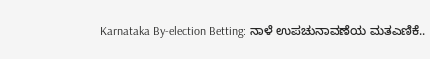Karnataka By-election Betting: ನಾಳೆ ಉಪಚುನಾವಣೆಯ ಮತಎಣಿಕೆ..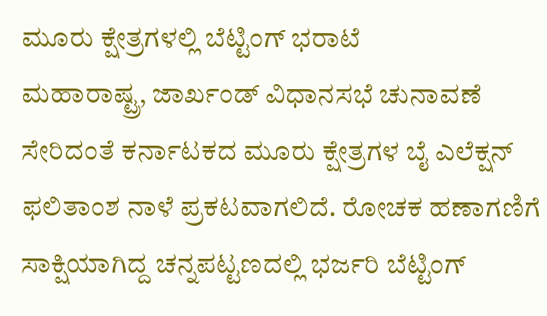ಮೂರು ಕ್ಷೇತ್ರಗಳಲ್ಲಿ ಬೆಟ್ಟಿಂಗ್ ಭರಾಟೆ
ಮಹಾರಾಷ್ಟ್ರ, ಜಾರ್ಖಂಡ್ ವಿಧಾನಸಭೆ ಚುನಾವಣೆ ಸೇರಿದಂತೆ ಕರ್ನಾಟಕದ ಮೂರು ಕ್ಷೇತ್ರಗಳ ಬೈ ಎಲೆಕ್ಷನ್ ಫಲಿತಾಂಶ ನಾಳೆ ಪ್ರಕಟವಾಗಲಿದೆ. ರೋಚಕ ಹಣಾಗಣಿಗೆ ಸಾಕ್ಷಿಯಾಗಿದ್ದ ಚನ್ನಪಟ್ಟಣದಲ್ಲಿ ಭರ್ಜರಿ ಬೆಟ್ಟಿಂಗ್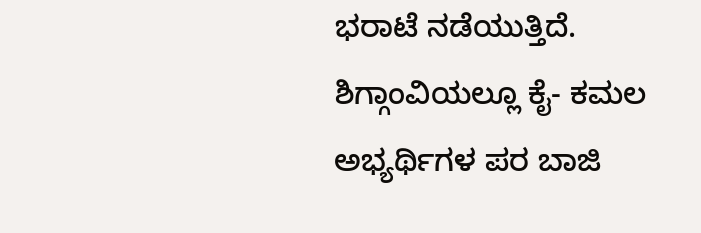ಭರಾಟೆ ನಡೆಯುತ್ತಿದೆ. ಶಿಗ್ಗಾಂವಿಯಲ್ಲೂ ಕೈ- ಕಮಲ ಅಭ್ಯರ್ಥಿಗಳ ಪರ ಬಾಜಿ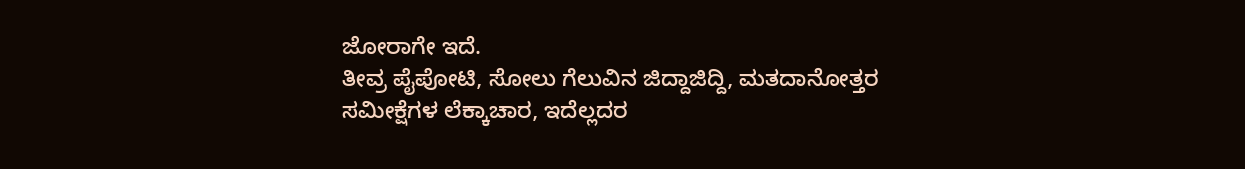ಜೋರಾಗೇ ಇದೆ.
ತೀವ್ರ ಪೈಪೋಟಿ, ಸೋಲು ಗೆಲುವಿನ ಜಿದ್ದಾಜಿದ್ದಿ, ಮತದಾನೋತ್ತರ ಸಮೀಕ್ಷೆಗಳ ಲೆಕ್ಕಾಚಾರ, ಇದೆಲ್ಲದರ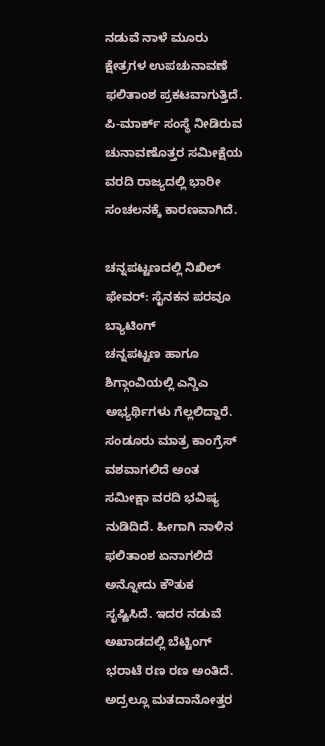ನಡುವೆ ನಾಳೆ ಮೂರು ಕ್ಷೇತ್ರಗಳ ಉಪಚುನಾವಣೆ ಫಲಿತಾಂಶ ಪ್ರಕಟವಾಗುತ್ತಿದೆ. ಪಿ-ಮಾರ್ಕ್ ಸಂಸ್ಥೆ ನೀಡಿರುವ ಚುನಾವಣೊತ್ತರ ಸಮೀಕ್ಷೆಯ ವರದಿ ರಾಜ್ಯದಲ್ಲಿ ಭಾರೀ ಸಂಚಲನಕ್ಕೆ ಕಾರಣವಾಗಿದೆ.

ಚನ್ನಪಟ್ಟಣದಲ್ಲಿ ನಿಖಿಲ್ ಫೇವರ್: ಸೈನಕನ ಪರವೂ ಬ್ಯಾಟಿಂಗ್
ಚನ್ನಪಟ್ಟಣ ಹಾಗೂ ಶಿಗ್ಗಾಂವಿಯಲ್ಲಿ ಎನ್ಡಿಎ ಅಭ್ಯರ್ಥಿಗಳು ಗೆಲ್ಲಲಿದ್ದಾರೆ. ಸಂಡೂರು ಮಾತ್ರ ಕಾಂಗ್ರೆಸ್ ವಶವಾಗಲಿದೆ ಅಂತ ಸಮೀಕ್ಷಾ ವರದಿ ಭವಿಷ್ಯ ನುಡಿದಿದೆ. ಹೀಗಾಗಿ ನಾಳಿನ ಫಲಿತಾಂಶ ಏನಾಗಲಿದೆ ಅನ್ನೋದು ಕೌತುಕ ಸೃಷ್ಟಿಸಿದೆ. ಇದರ ನಡುವೆ ಅಖಾಡದಲ್ಲಿ ಬೆಟ್ಟಿಂಗ್ ಭರಾಟೆ ರಣ ರಣ ಅಂತಿದೆ. ಅದ್ರಲ್ಲೂ ಮತದಾನೋತ್ತರ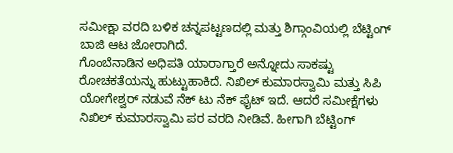ಸಮೀಕ್ಷಾ ವರದಿ ಬಳಿಕ ಚನ್ನಪಟ್ಟಣದಲ್ಲಿ ಮತ್ತು ಶಿಗ್ಗಾಂವಿಯಲ್ಲಿ ಬೆಟ್ಟಿಂಗ್ ಬಾಜಿ ಆಟ ಜೋರಾಗಿದೆ.
ಗೊಂಬೆನಾಡಿನ ಅಧಿಪತಿ ಯಾರಾಗ್ತಾರೆ ಅನ್ನೋದು ಸಾಕಷ್ಟು ರೋಚಕತೆಯನ್ನು ಹುಟ್ಟುಹಾಕಿದೆ. ನಿಖಿಲ್ ಕುಮಾರಸ್ವಾಮಿ ಮತ್ತು ಸಿಪಿ ಯೋಗೇಶ್ವರ್ ನಡುವೆ ನೆಕ್ ಟು ನೆಕ್ ಫೈಟ್ ಇದೆ. ಆದರೆ ಸಮೀಕ್ಷೆಗಳು ನಿಖಿಲ್ ಕುಮಾರಸ್ವಾಮಿ ಪರ ವರದಿ ನೀಡಿವೆ. ಹೀಗಾಗಿ ಬೆಟ್ಟಿಂಗ್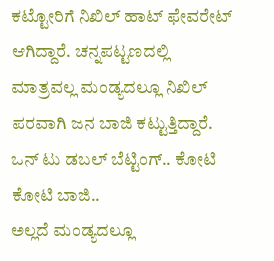ಕಟ್ಟೋರಿಗೆ ನಿಖಿಲ್ ಹಾಟ್ ಫೇವರೇಟ್ ಆಗಿದ್ದಾರೆ. ಚನ್ನಪಟ್ಟಣದಲ್ಲಿ ಮಾತ್ರವಲ್ಲ ಮಂಡ್ಯದಲ್ಲೂ ನಿಖಿಲ್ ಪರವಾಗಿ ಜನ ಬಾಜಿ ಕಟ್ಟುತ್ತಿದ್ದಾರೆ.
ಒನ್ ಟು ಡಬಲ್ ಬೆಟ್ಟಿಂಗ್.. ಕೋಟಿ ಕೋಟಿ ಬಾಜಿ..
ಅಲ್ಲದೆ ಮಂಡ್ಯದಲ್ಲೂ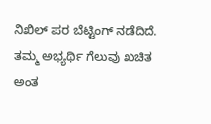ನಿಖಿಲ್ ಪರ ಬೆಟ್ಟಿಂಗ್ ನಡೆದಿದೆ. ತಮ್ಮ ಅಭ್ಯರ್ಥಿ ಗೆಲುವು ಖಚಿತ ಅಂತ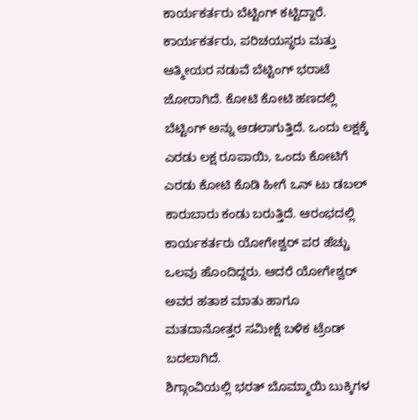ಕಾರ್ಯಕರ್ತರು ಬೆಟ್ಟಿಂಗ್ ಕಟ್ಟಿದ್ದಾರೆ. ಕಾರ್ಯಕರ್ತರು, ಪರಿಚಯಸ್ಥರು ಮತ್ತು ಆತ್ಮೀಯರ ನಡುವೆ ಬೆಟ್ಟಿಂಗ್ ಭರಾಟೆ ಜೋರಾಗಿದೆ. ಕೋಟಿ ಕೋಟಿ ಹಣದಲ್ಲಿ ಬೆಟ್ಟಿಂಗ್ ಅನ್ನು ಆಡಲಾಗುತ್ತಿದೆ. ಒಂದು ಲಕ್ಷಕ್ಕೆ ಎರಡು ಲಕ್ಷ ರೂಪಾಯಿ, ಒಂದು ಕೋಟಿಗೆ ಎರಡು ಕೋಟಿ ಕೊಡಿ ಹೀಗೆ ಒನ್ ಟು ಡಬಲ್ ಕಾರುಬಾರು ಕಂಡು ಬರುತ್ತಿದೆ. ಆರಂಭದಲ್ಲಿ ಕಾರ್ಯಕರ್ತರು ಯೋಗೇಶ್ವರ್ ಪರ ಹೆಚ್ಚು ಒಲವು ಹೊಂದಿದ್ದರು. ಆದರೆ ಯೋಗೇಶ್ವರ್ ಅವರ ಹತಾಶ ಮಾತು ಹಾಗೂ ಮತದಾನೋತ್ತರ ಸಮೀಕ್ಷೆ ಬಳಿಕ ಟ್ರೆಂಡ್ ಬದಲಾಗಿದೆ.
ಶಿಗ್ಗಾಂವಿಯಲ್ಲಿ ಭರತ್ ಬೊಮ್ಮಾಯಿ ಬುಕ್ಕಿಗಳ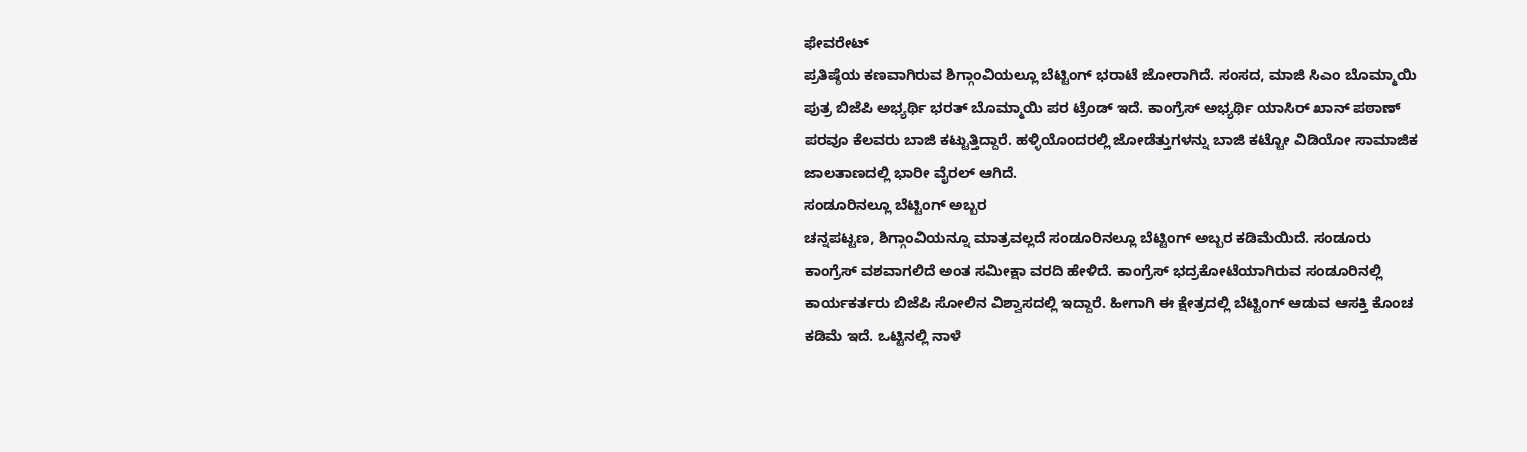ಫೇವರೇಟ್
ಪ್ರತಿಷ್ಠೆಯ ಕಣವಾಗಿರುವ ಶಿಗ್ಗಾಂವಿಯಲ್ಲೂ ಬೆಟ್ಟಿಂಗ್ ಭರಾಟೆ ಜೋರಾಗಿದೆ. ಸಂಸದ, ಮಾಜಿ ಸಿಎಂ ಬೊಮ್ಮಾಯಿ ಪುತ್ರ ಬಿಜೆಪಿ ಅಭ್ಯರ್ಥಿ ಭರತ್ ಬೊಮ್ಮಾಯಿ ಪರ ಟ್ರೆಂಡ್ ಇದೆ. ಕಾಂಗ್ರೆಸ್ ಅಭ್ಯರ್ಥಿ ಯಾಸಿರ್ ಖಾನ್ ಪಠಾಣ್ ಪರವೂ ಕೆಲವರು ಬಾಜಿ ಕಟ್ಟುತ್ತಿದ್ದಾರೆ. ಹಳ್ಳಿಯೊಂದರಲ್ಲಿ ಜೋಡೆತ್ತುಗಳನ್ನು ಬಾಜಿ ಕಟ್ಟೋ ವಿಡಿಯೋ ಸಾಮಾಜಿಕ ಜಾಲತಾಣದಲ್ಲಿ ಭಾರೀ ವೈರಲ್ ಆಗಿದೆ.
ಸಂಡೂರಿನಲ್ಲೂ ಬೆಟ್ಟಿಂಗ್ ಅಬ್ಬರ
ಚನ್ನಪಟ್ಟಣ, ಶಿಗ್ಗಾಂವಿಯನ್ನೂ ಮಾತ್ರವಲ್ಲದೆ ಸಂಡೂರಿನಲ್ಲೂ ಬೆಟ್ಟಿಂಗ್ ಅಬ್ಬರ ಕಡಿಮೆಯಿದೆ. ಸಂಡೂರು ಕಾಂಗ್ರೆಸ್ ವಶವಾಗಲಿದೆ ಅಂತ ಸಮೀಕ್ಷಾ ವರದಿ ಹೇಳಿದೆ. ಕಾಂಗ್ರೆಸ್ ಭದ್ರಕೋಟೆಯಾಗಿರುವ ಸಂಡೂರಿನಲ್ಲಿ ಕಾರ್ಯಕರ್ತರು ಬಿಜೆಪಿ ಸೋಲಿನ ವಿಶ್ವಾಸದಲ್ಲಿ ಇದ್ದಾರೆ. ಹೀಗಾಗಿ ಈ ಕ್ಷೇತ್ರದಲ್ಲಿ ಬೆಟ್ಟಿಂಗ್ ಆಡುವ ಆಸಕ್ತಿ ಕೊಂಚ ಕಡಿಮೆ ಇದೆ. ಒಟ್ಟಿನಲ್ಲಿ ನಾಳೆ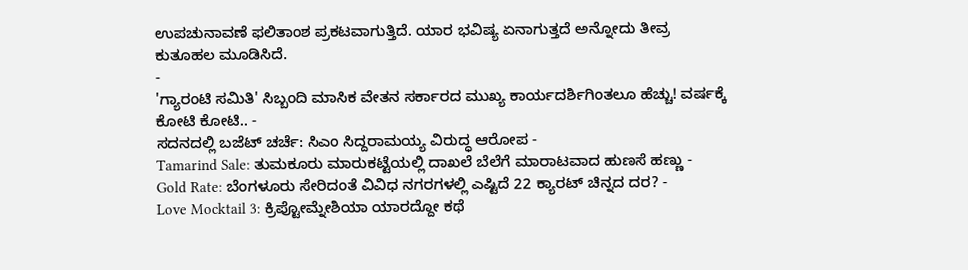ಉಪಚುನಾವಣೆ ಫಲಿತಾಂಶ ಪ್ರಕಟವಾಗುತ್ತಿದೆ. ಯಾರ ಭವಿಷ್ಯ ಏನಾಗುತ್ತದೆ ಅನ್ನೋದು ತೀವ್ರ ಕುತೂಹಲ ಮೂಡಿಸಿದೆ.
-
'ಗ್ಯಾರಂಟಿ ಸಮಿತಿ' ಸಿಬ್ಬಂದಿ ಮಾಸಿಕ ವೇತನ ಸರ್ಕಾರದ ಮುಖ್ಯ ಕಾರ್ಯದರ್ಶಿಗಿಂತಲೂ ಹೆಚ್ಚು! ವರ್ಷಕ್ಕೆ ಕೋಟಿ ಕೋಟಿ.. -
ಸದನದಲ್ಲಿ ಬಜೆಟ್ ಚರ್ಚೆ: ಸಿಎಂ ಸಿದ್ದರಾಮಯ್ಯ ವಿರುದ್ಧ ಆರೋಪ -
Tamarind Sale: ತುಮಕೂರು ಮಾರುಕಟ್ಟೆಯಲ್ಲಿ ದಾಖಲೆ ಬೆಲೆಗೆ ಮಾರಾಟವಾದ ಹುಣಸೆ ಹಣ್ಣು -
Gold Rate: ಬೆಂಗಳೂರು ಸೇರಿದಂತೆ ವಿವಿಧ ನಗರಗಳಲ್ಲಿ ಎಷ್ಟಿದೆ 22 ಕ್ಯಾರಟ್ ಚಿನ್ನದ ದರ? -
Love Mocktail 3: ಕ್ರಿಪ್ಟೋಮ್ನೇಶಿಯಾ ಯಾರದ್ದೋ ಕಥೆ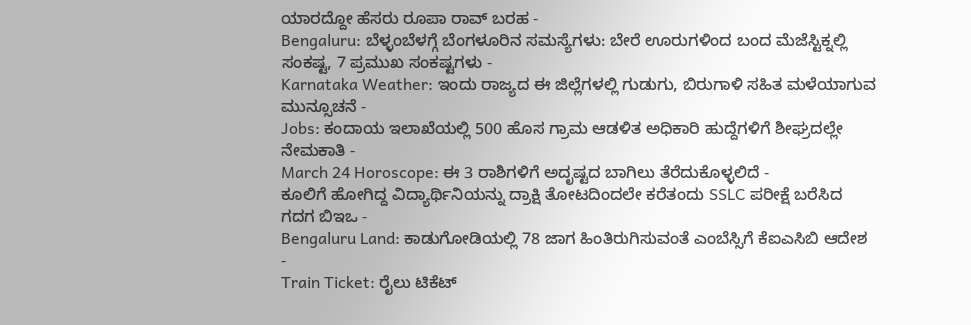ಯಾರದ್ದೋ ಹೆಸರು ರೂಪಾ ರಾವ್ ಬರಹ -
Bengaluru: ಬೆಳ್ಳಂಬೆಳಗ್ಗೆ ಬೆಂಗಳೂರಿನ ಸಮಸ್ಯೆಗಳು: ಬೇರೆ ಊರುಗಳಿಂದ ಬಂದ ಮೆಜೆಸ್ಟಿಕ್ನಲ್ಲಿ ಸಂಕಷ್ಟ, 7 ಪ್ರಮುಖ ಸಂಕಷ್ಟಗಳು -
Karnataka Weather: ಇಂದು ರಾಜ್ಯದ ಈ ಜಿಲ್ಲೆಗಳಲ್ಲಿ ಗುಡುಗು, ಬಿರುಗಾಳಿ ಸಹಿತ ಮಳೆಯಾಗುವ ಮುನ್ಸೂಚನೆ -
Jobs: ಕಂದಾಯ ಇಲಾಖೆಯಲ್ಲಿ 500 ಹೊಸ ಗ್ರಾಮ ಆಡಳಿತ ಅಧಿಕಾರಿ ಹುದ್ದೆಗಳಿಗೆ ಶೀಘ್ರದಲ್ಲೇ ನೇಮಕಾತಿ -
March 24 Horoscope: ಈ 3 ರಾಶಿಗಳಿಗೆ ಅದೃಷ್ಟದ ಬಾಗಿಲು ತೆರೆದುಕೊಳ್ಳಲಿದೆ -
ಕೂಲಿಗೆ ಹೋಗಿದ್ದ ವಿದ್ಯಾರ್ಥಿನಿಯನ್ನು ದ್ರಾಕ್ಷಿ ತೋಟದಿಂದಲೇ ಕರೆತಂದು SSLC ಪರೀಕ್ಷೆ ಬರೆಸಿದ ಗದಗ ಬಿಇಒ -
Bengaluru Land: ಕಾಡುಗೋಡಿಯಲ್ಲಿ 78 ಜಾಗ ಹಿಂತಿರುಗಿಸುವಂತೆ ಎಂಬೆಸ್ಸಿಗೆ ಕೆಐಎಸಿಬಿ ಆದೇಶ -
Train Ticket: ರೈಲು ಟಿಕೆಟ್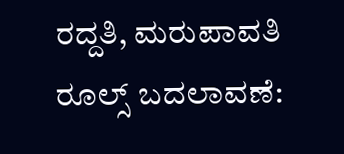ರದ್ದತಿ, ಮರುಪಾವತಿ ರೂಲ್ಸ್ ಬದಲಾವಣೆ: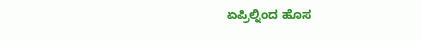ಏಪ್ರಿಲ್ನಿಂದ ಹೊಸ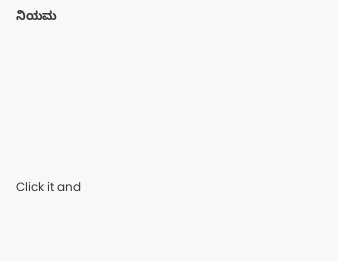ನಿಯಮ












Click it and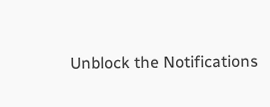Unblock the Notifications